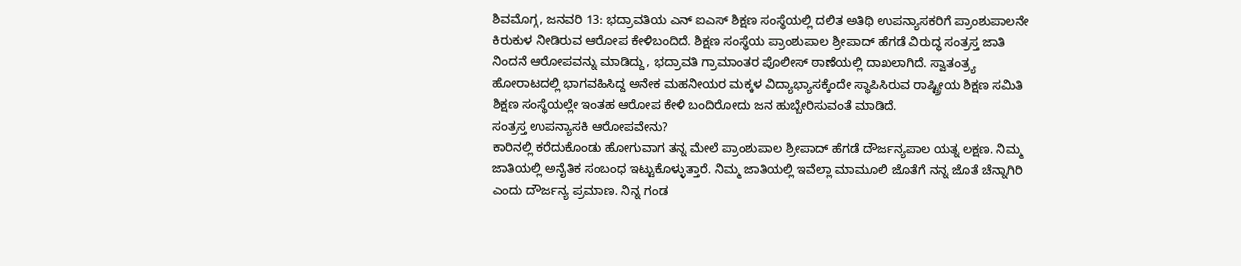ಶಿವಮೊಗ್ಗ, ಜನವರಿ 13: ಭದ್ರಾವತಿಯ ಎನ್ ಐಎಸ್ ಶಿಕ್ಷಣ ಸಂಸ್ಥೆಯಲ್ಲಿ ದಲಿತ ಅತಿಥಿ ಉಪನ್ಯಾಸಕರಿಗೆ ಪ್ರಾಂಶುಪಾಲನೇ ಕಿರುಕುಳ ನೀಡಿರುವ ಆರೋಪ ಕೇಳಿಬಂದಿದೆ. ಶಿಕ್ಷಣ ಸಂಸ್ಥೆಯ ಪ್ರಾಂಶುಪಾಲ ಶ್ರೀಪಾದ್ ಹೆಗಡೆ ವಿರುದ್ಧ ಸಂತ್ರಸ್ತ ಜಾತಿ ನಿಂದನೆ ಆರೋಪವನ್ನು ಮಾಡಿದ್ದು, ಭದ್ರಾವತಿ ಗ್ರಾಮಾಂತರ ಪೊಲೀಸ್ ಠಾಣೆಯಲ್ಲಿ ದಾಖಲಾಗಿದೆ. ಸ್ವಾತಂತ್ರ್ಯ ಹೋರಾಟದಲ್ಲಿ ಭಾಗವಹಿಸಿದ್ದ ಅನೇಕ ಮಹನೀಯರ ಮಕ್ಕಳ ವಿದ್ಯಾಭ್ಯಾಸಕ್ಕೆಂದೇ ಸ್ಥಾಪಿಸಿರುವ ರಾಷ್ಟ್ರೀಯ ಶಿಕ್ಷಣ ಸಮಿತಿ ಶಿಕ್ಷಣ ಸಂಸ್ಥೆಯಲ್ಲೇ ಇಂತಹ ಆರೋಪ ಕೇಳಿ ಬಂದಿರೋದು ಜನ ಹುಬ್ಬೇರಿಸುವಂತೆ ಮಾಡಿದೆ.
ಸಂತ್ರಸ್ತ ಉಪನ್ಯಾಸಕಿ ಆರೋಪವೇನು?
ಕಾರಿನಲ್ಲಿ ಕರೆದುಕೊಂಡು ಹೋಗುವಾಗ ತನ್ನ ಮೇಲೆ ಪ್ರಾಂಶುಪಾಲ ಶ್ರೀಪಾದ್ ಹೆಗಡೆ ದೌರ್ಜನ್ಯಪಾಲ ಯತ್ನ ಲಕ್ಷಣ. ನಿಮ್ಮ ಜಾತಿಯಲ್ಲಿ ಅನೈತಿಕ ಸಂಬಂಧ ಇಟ್ಟುಕೊಳ್ಳುತ್ತಾರೆ. ನಿಮ್ಮ ಜಾತಿಯಲ್ಲಿ ಇವೆಲ್ಲಾ ಮಾಮೂಲಿ ಜೊತೆಗೆ ನನ್ನ ಜೊತೆ ಚೆನ್ನಾಗಿರಿ ಎಂದು ದೌರ್ಜನ್ಯ ಪ್ರಮಾಣ. ನಿನ್ನ ಗಂಡ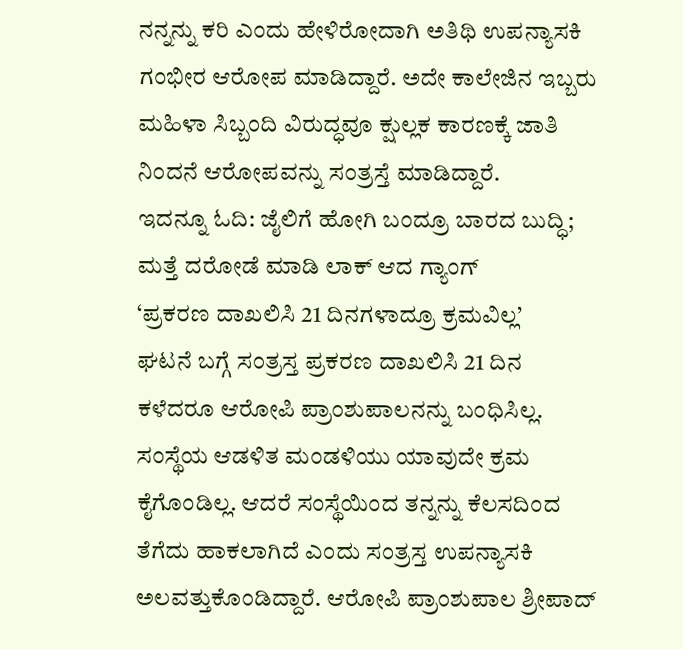ನನ್ನನ್ನು ಕರಿ ಎಂದು ಹೇಳಿರೋದಾಗಿ ಅತಿಥಿ ಉಪನ್ಯಾಸಕಿ ಗಂಭೀರ ಆರೋಪ ಮಾಡಿದ್ದಾರೆ. ಅದೇ ಕಾಲೇಜಿನ ಇಬ್ಬರು ಮಹಿಳಾ ಸಿಬ್ಬಂದಿ ವಿರುದ್ಧವೂ ಕ್ಷುಲ್ಲಕ ಕಾರಣಕ್ಕೆ ಜಾತಿ ನಿಂದನೆ ಆರೋಪವನ್ನು ಸಂತ್ರಸ್ತೆ ಮಾಡಿದ್ದಾರೆ.
ಇದನ್ನೂ ಓದಿ: ಜೈಲಿಗೆ ಹೋಗಿ ಬಂದ್ರೂ ಬಾರದ ಬುದ್ಧಿ; ಮತ್ತೆ ದರೋಡೆ ಮಾಡಿ ಲಾಕ್ ಆದ ಗ್ಯಾಂಗ್
‘ಪ್ರಕರಣ ದಾಖಲಿಸಿ 21 ದಿನಗಳಾದ್ರೂ ಕ್ರಮವಿಲ್ಲ’
ಘಟನೆ ಬಗ್ಗೆ ಸಂತ್ರಸ್ತ ಪ್ರಕರಣ ದಾಖಲಿಸಿ 21 ದಿನ ಕಳೆದರೂ ಆರೋಪಿ ಪ್ರಾಂಶುಪಾಲನನ್ನು ಬಂಧಿಸಿಲ್ಲ. ಸಂಸ್ಥೆಯ ಆಡಳಿತ ಮಂಡಳಿಯು ಯಾವುದೇ ಕ್ರಮ ಕೈಗೊಂಡಿಲ್ಲ. ಆದರೆ ಸಂಸ್ಥೆಯಿಂದ ತನ್ನನ್ನು ಕೆಲಸದಿಂದ ತೆಗೆದು ಹಾಕಲಾಗಿದೆ ಎಂದು ಸಂತ್ರಸ್ತ ಉಪನ್ಯಾಸಕಿ ಅಲವತ್ತುಕೊಂಡಿದ್ದಾರೆ. ಆರೋಪಿ ಪ್ರಾಂಶುಪಾಲ ಶ್ರೀಪಾದ್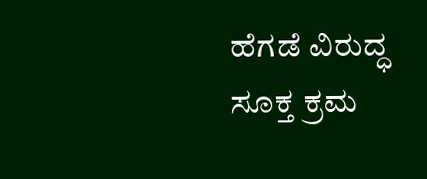ಹೆಗಡೆ ವಿರುದ್ಧ ಸೂಕ್ತ ಕ್ರಮ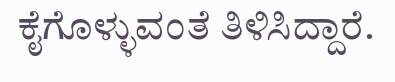ಕೈಗೊಳ್ಳುವಂತೆ ತಿಳಿಸಿದ್ದಾರೆ.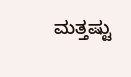ಮತ್ತಷ್ಟು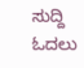ಸುದ್ದಿ ಓದಲು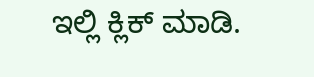ಇಲ್ಲಿ ಕ್ಲಿಕ್ ಮಾಡಿ.